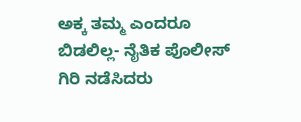ಅಕ್ಕ ತಮ್ಮ ಎಂದರೂ ಬಿಡಲಿಲ್ಲ- ನೈತಿಕ ಪೊಲೀಸ್ ಗಿರಿ ನಡೆಸಿದರು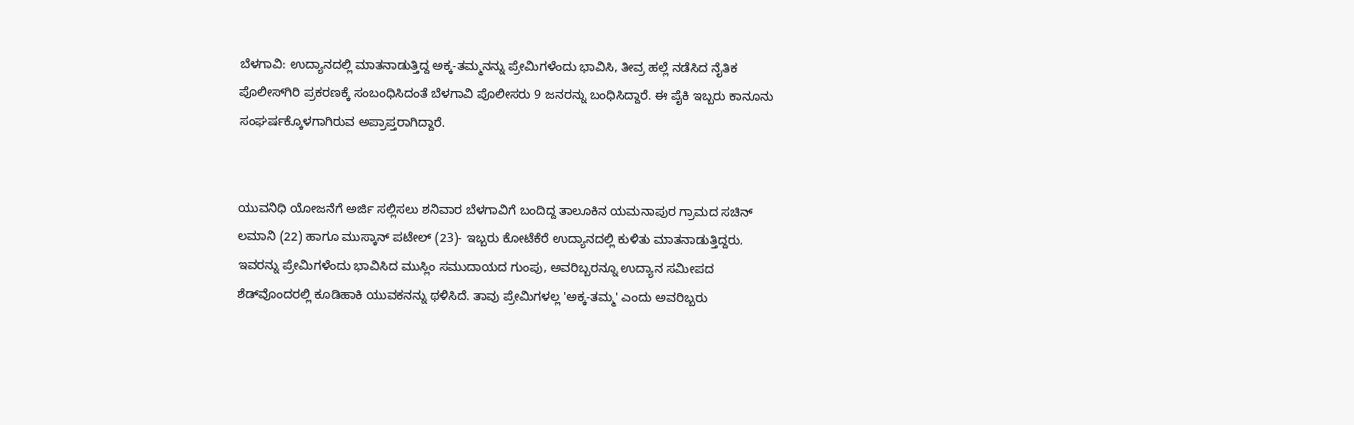ಬೆಳಗಾವಿ: ಉದ್ಯಾನದಲ್ಲಿ ಮಾತನಾಡುತ್ತಿದ್ದ ಅಕ್ಕ-ತಮ್ಮನನ್ನು ಪ್ರೇಮಿಗಳೆಂದು ಭಾವಿಸಿ, ತೀವ್ರ ಹಲ್ಲೆ ನಡೆಸಿದ ನೈತಿಕ ಪೊಲೀಸ್‌ಗಿರಿ ಪ್ರಕರಣಕ್ಕೆ ಸಂಬಂಧಿಸಿದಂತೆ ಬೆಳಗಾವಿ ಪೊಲೀಸರು 9 ಜನರನ್ನು ಬಂಧಿಸಿದ್ದಾರೆ. ಈ ಪೈಕಿ ಇಬ್ಬರು ಕಾನೂನು ಸಂಘರ್ಷಕ್ಕೊಳಗಾಗಿರುವ ಅಪ್ರಾಪ್ತರಾಗಿದ್ದಾರೆ.


ಯುವನಿಧಿ ಯೋಜನೆಗೆ ಅರ್ಜಿ ಸಲ್ಲಿಸಲು ಶನಿವಾರ ಬೆಳಗಾವಿಗೆ ಬಂದಿದ್ದ ತಾಲೂಕಿನ ಯಮನಾಪುರ ಗ್ರಾಮದ ಸಚಿನ್ ಲಮಾನಿ (22) ಹಾಗೂ ಮುಸ್ಕಾನ್ ಪಟೇಲ್ (23)- ಇಬ್ಬರು ಕೋಟೆಕೆರೆ ಉದ್ಯಾನದಲ್ಲಿ ಕುಳಿತು ಮಾತನಾಡುತ್ತಿದ್ದರು. ಇವರನ್ನು ಪ್ರೇಮಿಗಳೆಂದು ಭಾವಿಸಿದ ಮುಸ್ಲಿಂ ಸಮುದಾಯದ ಗುಂಪು, ಅವರಿಬ್ಬರನ್ನೂ ಉದ್ಯಾನ ಸಮೀಪದ ಶೆಡ್‌ವೊಂದರಲ್ಲಿ ಕೂಡಿಹಾಕಿ ಯುವಕನನ್ನು ಥಳಿಸಿದೆ. ತಾವು ಪ್ರೇಮಿಗಳಲ್ಲ 'ಅಕ್ಕ-ತಮ್ಮ' ಎಂದು ಅವರಿಬ್ಬರು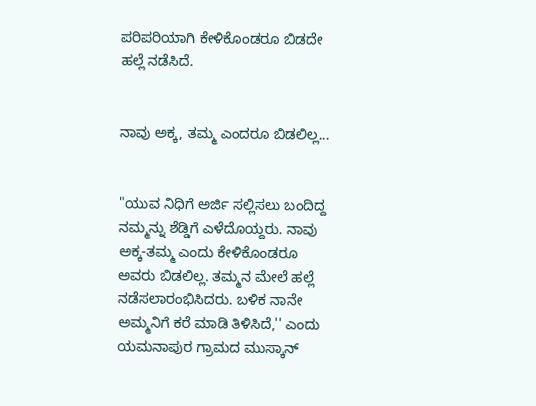ಪರಿಪರಿಯಾಗಿ ಕೇಳಿಕೊಂಡರೂ ಬಿಡದೇ ಹಲ್ಲೆ ನಡೆಸಿದೆ.


ನಾವು ಅಕ್ಕ, ತಮ್ಮ ಎಂದರೂ ಬಿಡಲಿಲ್ಲ...


"ಯುವ ನಿಧಿಗೆ ಅರ್ಜಿ ಸಲ್ಲಿಸಲು ಬಂದಿದ್ದ ನಮ್ಮನ್ನು ಶೆಡ್ಡಿಗೆ ಎಳೆದೊಯ್ದರು. ನಾವು ಅಕ್ಕ-ತಮ್ಮ ಎಂದು ಕೇಳಿಕೊಂಡರೂ ಅವರು ಬಿಡಲಿಲ್ಲ. ತಮ್ಮನ ಮೇಲೆ ಹಲ್ಲೆ ನಡೆಸಲಾರಂಭಿಸಿದರು. ಬಳಿಕ ನಾನೇ ಅಮ್ಮನಿಗೆ ಕರೆ ಮಾಡಿ ತಿಳಿಸಿದೆ,'' ಎಂದು ಯಮನಾಪುರ ಗ್ರಾಮದ ಮುಸ್ಕಾನ್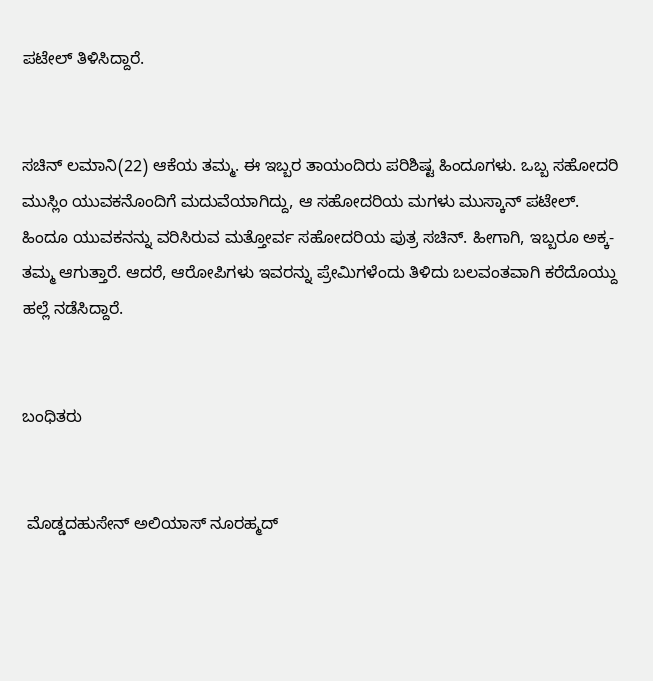ಪಟೇಲ್ ತಿಳಿಸಿದ್ದಾರೆ.


ಸಚಿನ್ ಲಮಾನಿ(22) ಆಕೆಯ ತಮ್ಮ. ಈ ಇಬ್ಬರ ತಾಯಂದಿರು ಪರಿಶಿಷ್ಟ ಹಿಂದೂಗಳು. ಒಬ್ಬ ಸಹೋದರಿ ಮುಸ್ಲಿಂ ಯುವಕನೊಂದಿಗೆ ಮದುವೆಯಾಗಿದ್ದು, ಆ ಸಹೋದರಿಯ ಮಗಳು ಮುಸ್ಕಾನ್ ಪಟೇಲ್. ಹಿಂದೂ ಯುವಕನನ್ನು ವರಿಸಿರುವ ಮತ್ತೋರ್ವ ಸಹೋದರಿಯ ಪುತ್ರ ಸಚಿನ್. ಹೀಗಾಗಿ, ಇಬ್ಬರೂ ಅಕ್ಕ-ತಮ್ಮ ಆಗುತ್ತಾರೆ. ಆದರೆ, ಆರೋಪಿಗಳು ಇವರನ್ನು ಪ್ರೇಮಿಗಳೆಂದು ತಿಳಿದು ಬಲವಂತವಾಗಿ ಕರೆದೊಯ್ದು ಹಲ್ಲೆ ನಡೆಸಿದ್ದಾರೆ.


ಬಂಧಿತರು


 ಮೊಡ್ಡದಹುಸೇನ್ ಅಲಿಯಾಸ್ ನೂರಹ್ಮದ್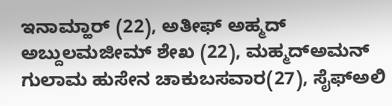ಇನಾಮ್ಹಾ‌ರ್ (22), ಅತೀಫ್ ಅಹ್ಮದ್ ಅಬ್ದುಲಮಜೀಮ್ ಶೇಖ (22), ಮಹ್ಮದ್‌ಅಮನ್ ಗುಲಾಮ ಹುಸೇನ ಚಾಕುಬಸವಾರ(27), ಸೈಫ್‌ಅಲಿ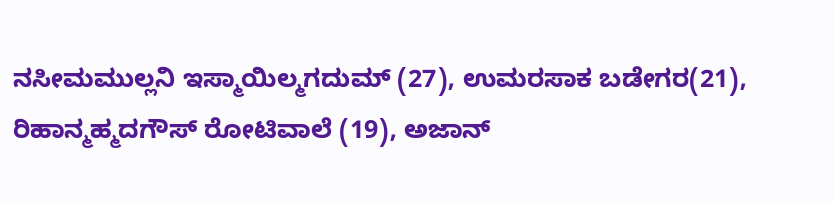ನಸೀಮಮುಲ್ಲನಿ ಇಸ್ಮಾಯಿಲ್ಮಗದುಮ್ (27), ಉಮರಸಾಕ ಬಡೇಗರ(21), ರಿಹಾನ್ಮಹ್ಮದಗೌಸ್ ರೋಟಿವಾಲೆ (19), ಅಜಾನ್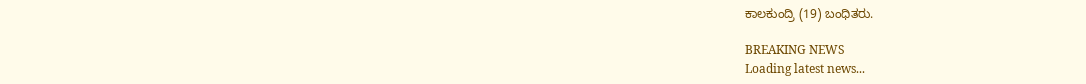ಕಾಲಕುಂದ್ರಿ (19) ಬಂಧಿತರು.

BREAKING NEWS
Loading latest news...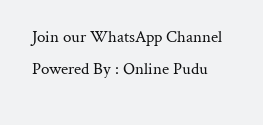Join our WhatsApp Channel Powered By : Online Pudu